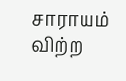சாராயம் விற்ற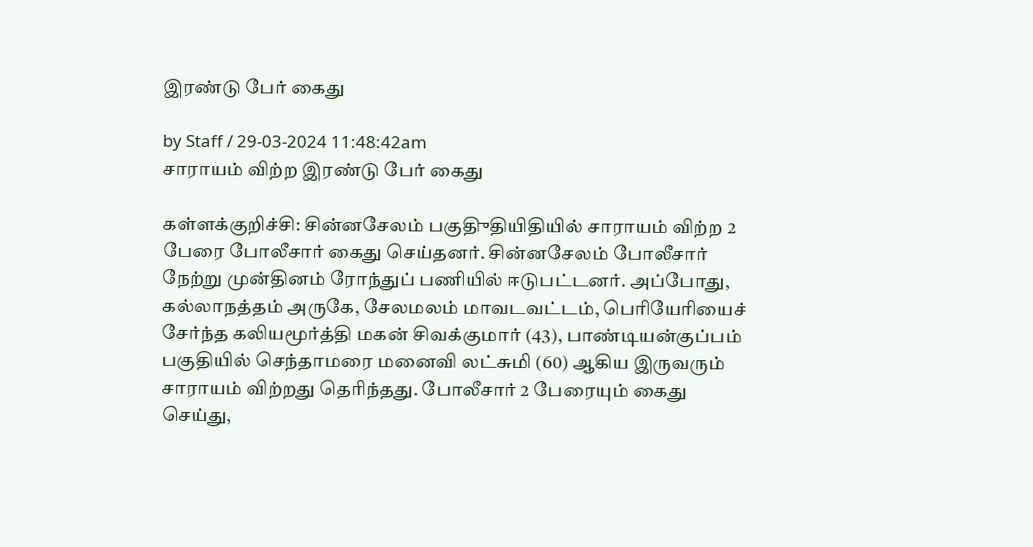இரண்டு பேர் கைது

by Staff / 29-03-2024 11:48:42am
சாராயம் விற்ற இரண்டு பேர் கைது

கள்ளக்குறிச்சி: சின்னசேலம் பகுதிுதியிதியில் சாராயம் விற்ற 2 பேரை போலீசார் கைது செய்தனர். சின்னசேலம் போலீசார் நேற்று முன்தினம் ரோந்துப் பணியில் ஈடுபட்டனர். அப்போது, கல்லாநத்தம் அருகே, சேலமலம் மாவடவட்டம், பெரியேரியைச் சேர்ந்த கலியமூர்த்தி மகன் சிவக்குமார் (43), பாண்டியன்குப்பம் பகுதியில் செந்தாமரை மனைவி லட்சுமி (60) ஆகிய இருவரும் சாராயம் விற்றது தெரிந்தது. போலீசார் 2 பேரையும் கைது செய்து,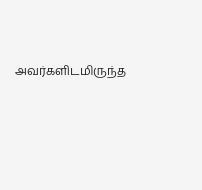அவர்களிடமிருந்த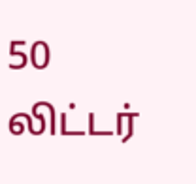50 லிட்டர்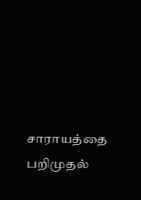சாராயத்தை பறிமுதல்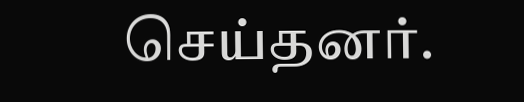செய்தனர்.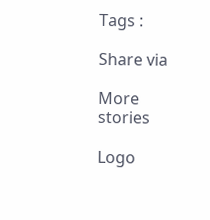Tags :

Share via

More stories

Logo